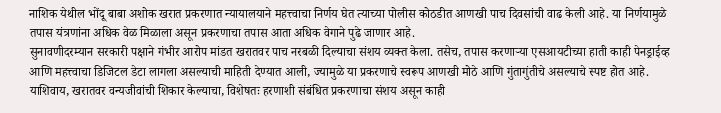नाशिक येथील भोंदू बाबा अशोक खरात प्रकरणात न्यायालयाने महत्त्वाचा निर्णय घेत त्याच्या पोलीस कोठडीत आणखी पाच दिवसांची वाढ केली आहे. या निर्णयामुळे तपास यंत्रणांना अधिक वेळ मिळाला असून प्रकरणाचा तपास आता अधिक वेगाने पुढे जाणार आहे.
सुनावणीदरम्यान सरकारी पक्षाने गंभीर आरोप मांडत खरातवर पाच नरबळी दिल्याचा संशय व्यक्त केला. तसेच, तपास करणाऱ्या एसआयटीच्या हाती काही पेनड्राईव्ह आणि महत्त्वाचा डिजिटल डेटा लागला असल्याची माहिती देण्यात आली, ज्यामुळे या प्रकरणाचे स्वरूप आणखी मोठे आणि गुंतागुंतीचे असल्याचे स्पष्ट होत आहे.
याशिवाय, खरातवर वन्यजीवांची शिकार केल्याचा, विशेषतः हरणाशी संबंधित प्रकरणाचा संशय असून काही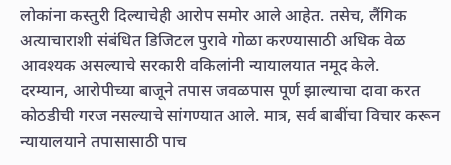लोकांना कस्तुरी दिल्याचेही आरोप समोर आले आहेत. तसेच, लैंगिक अत्याचाराशी संबंधित डिजिटल पुरावे गोळा करण्यासाठी अधिक वेळ आवश्यक असल्याचे सरकारी वकिलांनी न्यायालयात नमूद केले.
दरम्यान, आरोपीच्या बाजूने तपास जवळपास पूर्ण झाल्याचा दावा करत कोठडीची गरज नसल्याचे सांगण्यात आले. मात्र, सर्व बाबींचा विचार करून न्यायालयाने तपासासाठी पाच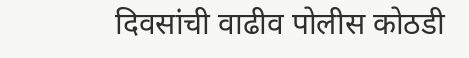दिवसांची वाढीव पोलीस कोठडी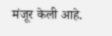मंजूर केली आहे.